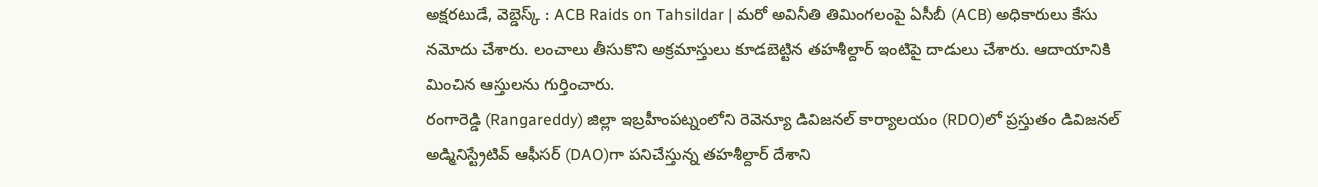అక్షరటుడే, వెబ్డెస్క్ : ACB Raids on Tahsildar | మరో అవినీతి తిమింగలంపై ఏసీబీ (ACB) అధికారులు కేసు నమోదు చేశారు. లంచాలు తీసుకొని అక్రమాస్తులు కూడబెట్టిన తహశీల్దార్ ఇంటిపై దాడులు చేశారు. ఆదాయానికి మించిన ఆస్తులను గుర్తించారు.
రంగారెడ్డి (Rangareddy) జిల్లా ఇబ్రహీంపట్నంలోని రెవెన్యూ డివిజనల్ కార్యాలయం (RDO)లో ప్రస్తుతం డివిజనల్ అడ్మినిస్ట్రేటివ్ ఆఫీసర్ (DAO)గా పనిచేస్తున్న తహశీల్దార్ దేశాని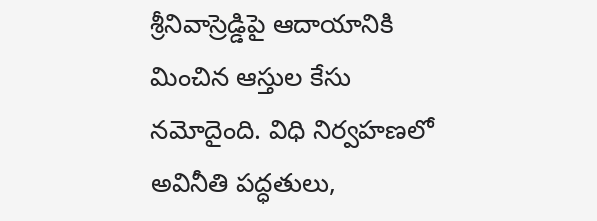శ్రీనివాస్రెడ్డిపై ఆదాయానికి మించిన ఆస్తుల కేసు నమోదైంది. విధి నిర్వహణలో అవినీతి పద్ధతులు,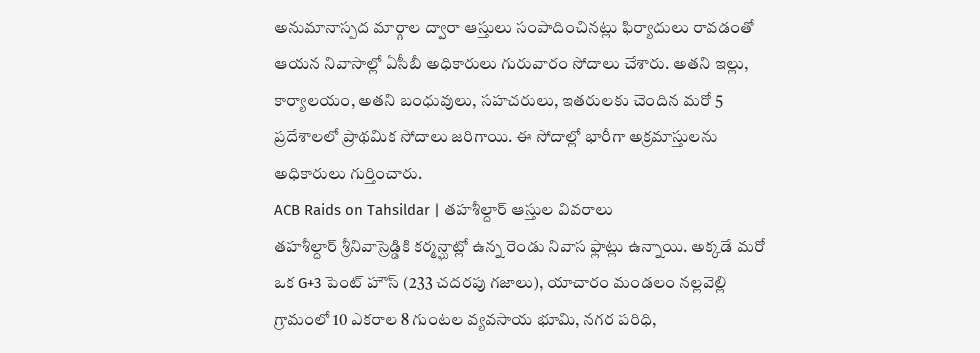అనుమానాస్పద మార్గాల ద్వారా ఆస్తులు సంపాదించినట్లు ఫిర్యాదులు రావడంతో ఆయన నివాసాల్లో ఏసీబీ అధికారులు గురువారం సోదాలు చేశారు. అతని ఇల్లు, కార్యాలయం, అతని బంధువులు, సహచరులు, ఇతరులకు చెందిన మరో 5 ప్రదేశాలలో ప్రాథమిక సోదాలు జరిగాయి. ఈ సోదాల్లో భారీగా అక్రమాస్తులను అధికారులు గుర్తించారు.
ACB Raids on Tahsildar | తహశీల్దార్ ఆస్తుల వివరాలు
తహశీల్దార్ శ్రీనివాస్రెడ్డికి కర్మన్ఘాట్లో ఉన్న రెండు నివాస ఫ్లాట్లు ఉన్నాయి. అక్కడే మరో ఒక G+3 పెంట్ హౌస్ (233 చదరపు గజాలు), యాచారం మండలం నల్లవెల్లి గ్రామంలో 10 ఎకరాల 8 గుంటల వ్యవసాయ భూమి, నగర పరిధి,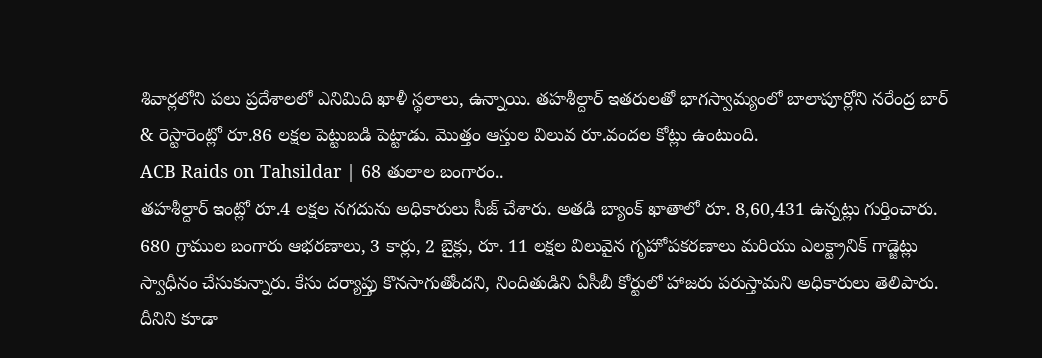శివార్లలోని పలు ప్రదేశాలలో ఎనిమిది ఖాళీ స్థలాలు, ఉన్నాయి. తహశీల్దార్ ఇతరులతో భాగస్వామ్యంలో బాలాపూర్లోని నరేంద్ర బార్ & రెస్టారెంట్లో రూ.86 లక్షల పెట్టుబడి పెట్టాడు. మొత్తం ఆస్తుల విలువ రూ.వందల కోట్లు ఉంటుంది.
ACB Raids on Tahsildar | 68 తులాల బంగారం..
తహశీల్దార్ ఇంట్లో రూ.4 లక్షల నగదును అధికారులు సీజ్ చేశారు. అతడి బ్యాంక్ ఖాతాలో రూ. 8,60,431 ఉన్నట్లు గుర్తించారు. 680 గ్రాముల బంగారు ఆభరణాలు, 3 కార్లు, 2 బైక్లు, రూ. 11 లక్షల విలువైన గృహోపకరణాలు మరియు ఎలక్ట్రానిక్ గాడ్జెట్లు స్వాధీనం చేసుకున్నారు. కేసు దర్యాప్తు కొనసాగుతోందని, నిందితుడిని ఏసీబీ కోర్టులో హాజరు పరుస్తామని అధికారులు తెలిపారు.
దీనిని కూడా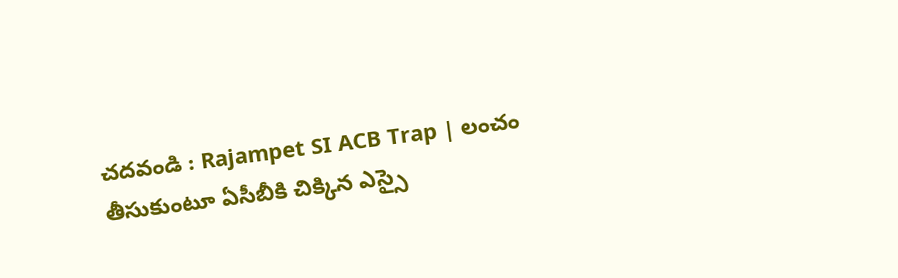చదవండి : Rajampet SI ACB Trap | లంచం తీసుకుంటూ ఏసీబీకి చిక్కిన ఎస్సై